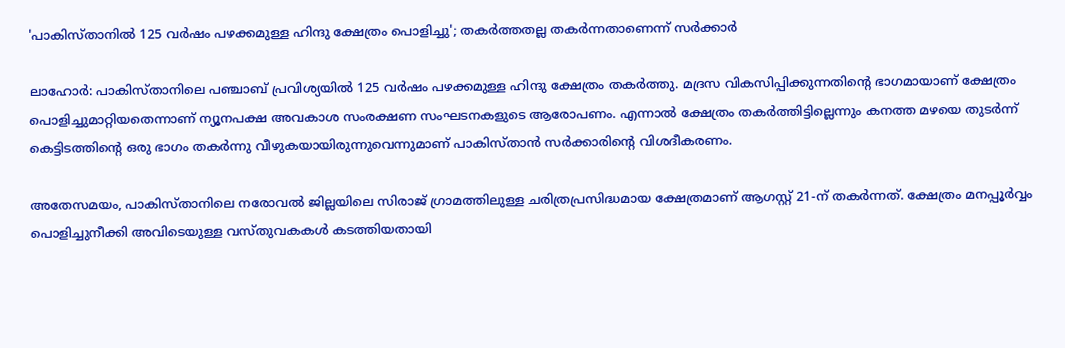'പാകിസ്താനിൽ 125 വർഷം പഴക്കമുള്ള ഹിന്ദു ക്ഷേത്രം പൊളിച്ചു'; തകർത്തതല്ല തകർന്നതാണെന്ന് സർക്കാർ

ലാഹോർ: പാകിസ്താനിലെ പഞ്ചാബ് പ്രവിശ്യയിൽ 125 വർഷം പഴക്കമുള്ള ഹിന്ദു ക്ഷേത്രം തകർത്തു. മദ്രസ വികസിപ്പിക്കുന്നതിന്റെ ഭാഗമായാണ് ക്ഷേത്രം പൊളിച്ചുമാറ്റിയതെന്നാണ് ന്യൂനപക്ഷ അവകാശ സംരക്ഷണ സംഘടനകളുടെ ആരോപണം. എന്നാൽ ക്ഷേത്രം തകർത്തിട്ടില്ലെന്നും കനത്ത മഴയെ തുടർന്ന് കെട്ടിടത്തിന്റെ ഒരു ഭാഗം തകർന്നു വീഴുകയായിരുന്നുവെന്നുമാണ് പാകിസ്താൻ സർക്കാരിന്റെ വിശദീകരണം.

അതേസമയം, പാകിസ്താനിലെ നരോവൽ ജില്ലയിലെ സിരാജ് ഗ്രാമത്തിലുള്ള ചരിത്രപ്രസിദ്ധമായ ക്ഷേത്രമാണ് ആഗസ്റ്റ് 21-ന് തകർന്നത്. ക്ഷേത്രം മനപ്പൂർവ്വം പൊളിച്ചുനീക്കി അവിടെയുള്ള വസ്തുവകകൾ കടത്തിയതായി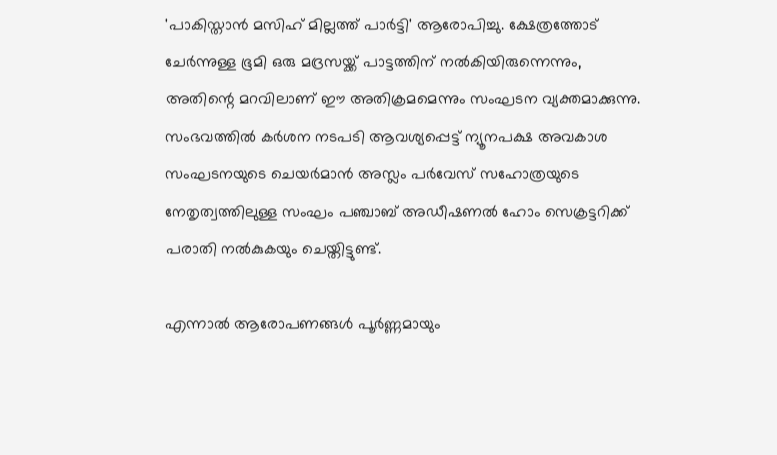'പാകിസ്താൻ മസിഹ് മില്ലത്ത് പാർട്ടി' ആരോപിച്ചു. ക്ഷേത്രത്തോട് ചേർന്നുള്ള ഭൂമി ഒരു മദ്രസയ്ക്ക് പാട്ടത്തിന് നൽകിയിരുന്നെന്നും, അതിന്റെ മറവിലാണ് ഈ അതിക്രമമെന്നും സംഘടന വ്യക്തമാക്കുന്നു. സംഭവത്തിൽ കർശന നടപടി ആവശ്യപ്പെട്ട് ന്യൂനപക്ഷ അവകാശ സംഘടനയുടെ ചെയർമാൻ അസ്ലം പർവേസ് സഹോത്രയുടെ നേതൃത്വത്തിലുള്ള സംഘം പഞ്ചാബ് അഡീഷണൽ ഹോം സെക്രട്ടറിക്ക് പരാതി നൽകുകയും ചെയ്തിട്ടുണ്ട്.

എന്നാൽ ആരോപണങ്ങൾ പൂർണ്ണമായും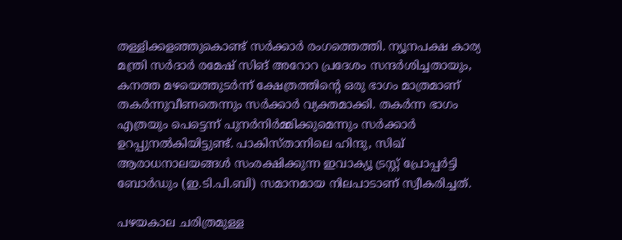തള്ളിക്കളഞ്ഞുകൊണ്ട് സർക്കാർ രംഗത്തെത്തി. ന്യൂനപക്ഷ കാര്യ മന്ത്രി സർദാർ രമേഷ് സിങ് അറോറ പ്രദേശം സന്ദർശിച്ചതായും, കനത്ത മഴയെത്തുടർന്ന് ക്ഷേത്രത്തിന്റെ ഒരു ഭാഗം മാത്രമാണ് തകർന്നുവീണതെന്നും സർക്കാർ വ്യക്തമാക്കി. തകർന്ന ഭാഗം എത്രയും പെട്ടെന്ന് പുനർനിർമ്മിക്കുമെന്നും സർക്കാർ ഉറപ്പുനൽകിയിട്ടുണ്ട്. പാകിസ്താനിലെ ഹിന്ദു, സിഖ് ആരാധനാലയങ്ങൾ സംരക്ഷിക്കുന്ന ഇവാക്യൂ ട്രസ്റ്റ് പ്രോപ്പർട്ടി ബോർഡും (ഇ.ടി.പി.ബി) സമാനമായ നിലപാടാണ് സ്വീകരിച്ചത്.

പഴയകാല ചരിത്രമുള്ള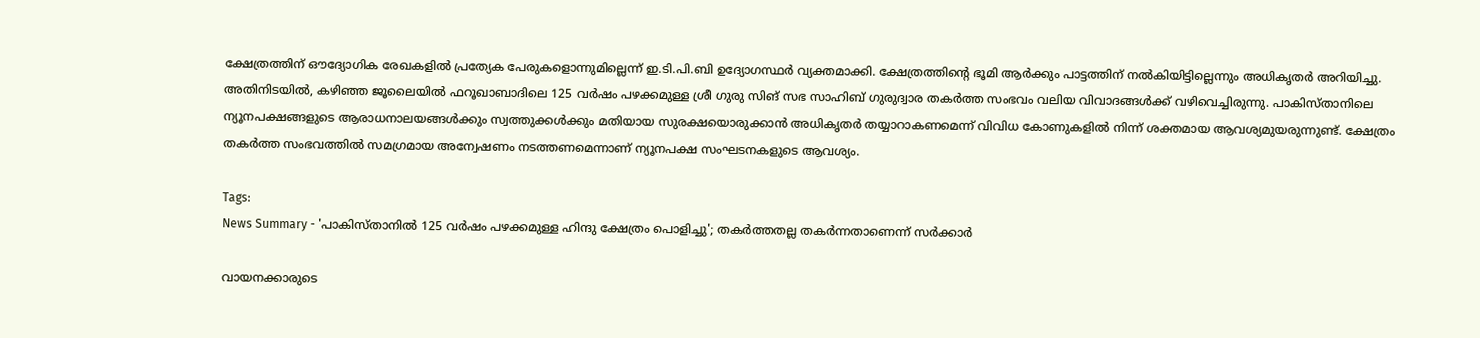ക്ഷേത്രത്തിന് ഔദ്യോഗിക രേഖകളിൽ പ്രത്യേക പേരുകളൊന്നുമില്ലെന്ന് ഇ.ടി.പി.ബി ഉദ്യോഗസ്ഥർ വ്യക്തമാക്കി. ക്ഷേത്രത്തിന്റെ ഭൂമി ആർക്കും പാട്ടത്തിന് നൽകിയിട്ടില്ലെന്നും അധികൃതർ അറിയിച്ചു. അതിനിടയിൽ, കഴിഞ്ഞ ജൂലൈയിൽ ഫറൂഖാബാദിലെ 125 വർഷം പഴക്കമുള്ള ശ്രീ ഗുരു സിങ് സഭ സാഹിബ് ഗുരുദ്വാര തകർത്ത സംഭവം വലിയ വിവാദങ്ങൾക്ക് വഴിവെച്ചിരുന്നു. പാകിസ്താനിലെ ന്യൂനപക്ഷങ്ങളുടെ ആരാധനാലയങ്ങൾക്കും സ്വത്തുക്കൾക്കും മതിയായ സുരക്ഷയൊരുക്കാൻ അധികൃതർ തയ്യാറാകണമെന്ന് വിവിധ കോണുകളിൽ നിന്ന് ശക്തമായ ആവശ്യമുയരുന്നുണ്ട്. ക്ഷേത്രം തകർത്ത സംഭവത്തിൽ സമഗ്രമായ അന്വേഷണം നടത്തണമെന്നാണ് ന്യൂനപക്ഷ സംഘടനകളുടെ ആവശ്യം.

Tags:
News Summary - 'പാകിസ്താനിൽ 125 വർഷം പഴക്കമുള്ള ഹിന്ദു ക്ഷേത്രം പൊളിച്ചു'; തകർത്തതല്ല തകർന്നതാണെന്ന് സർക്കാർ

വായനക്കാരുടെ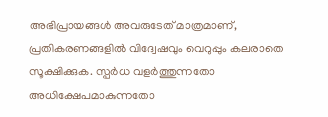അഭിപ്രായങ്ങള്‍ അവരുടേത് മാത്രമാണ്, പ്രതികരണങ്ങളിൽ വിദ്വേഷവും വെറുപ്പും കലരാതെ സൂക്ഷിക്കുക. സ്പർധ വളർത്തുന്നതോ അധിക്ഷേപമാകുന്നതോ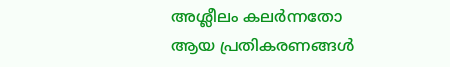അശ്ലീലം കലർന്നതോ ആയ പ്രതികരണങ്ങൾ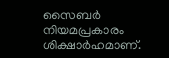സൈബർ നിയമപ്രകാരം ശിക്ഷാർഹമാണ്.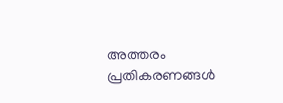അത്തരം പ്രതികരണങ്ങൾ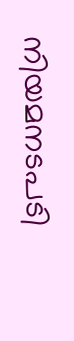നിയമനടപടി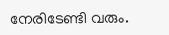നേരിടേണ്ടി വരും.